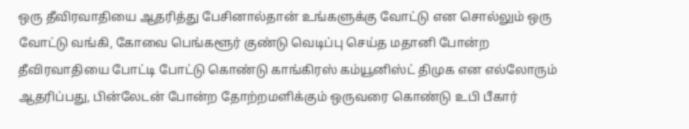ஒரு தீவிரவாதியை ஆதரித்து பேசினால்தான் உங்களுக்கு வோட்டு என சொல்லும் ஒரு வோட்டு வங்கி, கோவை பெங்களூர் குண்டு வெடிப்பு செய்த மதானி போன்ற தீவிரவாதியை போட்டி போட்டு கொண்டு காங்கிரஸ் கம்யூனிஸ்ட் திமுக என எல்லோரும் ஆதரிப்பது, பின்லேடன் போன்ற தோற்றமளிக்கும் ஒருவரை கொண்டு உபி பீகார்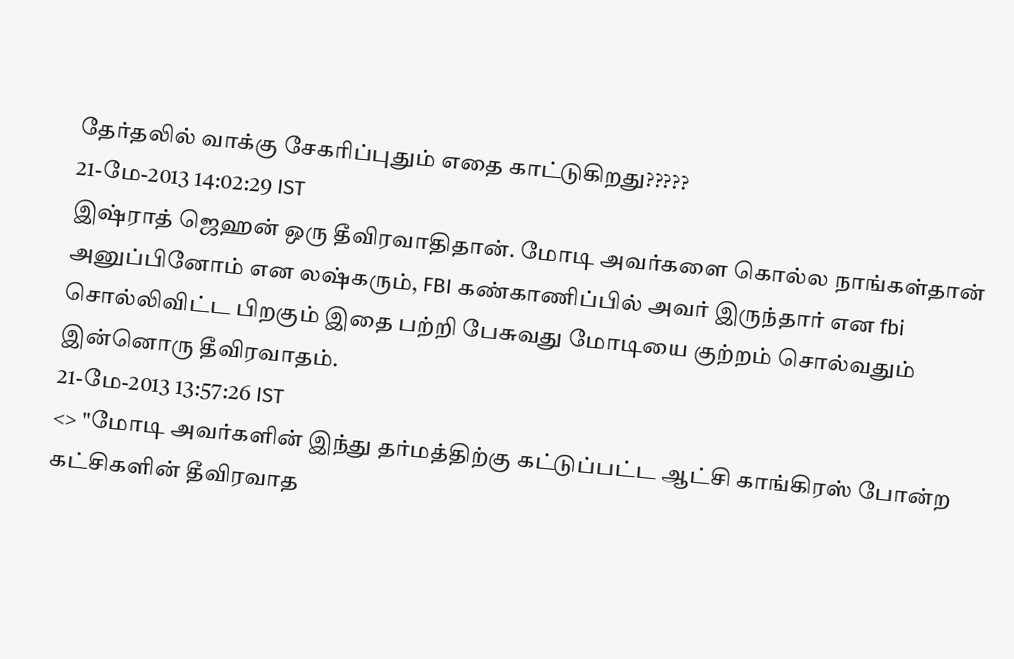தேர்தலில் வாக்கு சேகரிப்புதும் எதை காட்டுகிறது?????
21-மே-2013 14:02:29 IST
இஷ்ராத் ஜெஹன் ஒரு தீவிரவாதிதான். மோடி அவர்களை கொல்ல நாங்கள்தான் அனுப்பினோம் என லஷ்கரும், FBI கண்காணிப்பில் அவர் இருந்தார் என fbi சொல்லிவிட்ட பிறகும் இதை பற்றி பேசுவது மோடியை குற்றம் சொல்வதும் இன்னொரு தீவிரவாதம்.
21-மே-2013 13:57:26 IST
<> "மோடி அவர்களின் இந்து தர்மத்திற்கு கட்டுப்பட்ட ஆட்சி காங்கிரஸ் போன்ற கட்சிகளின் தீவிரவாத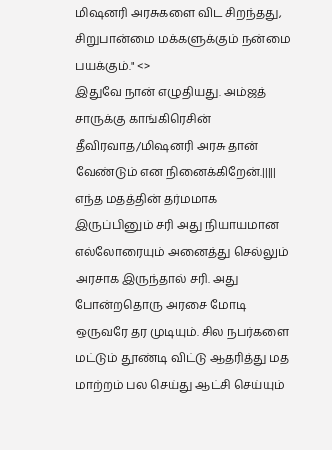மிஷனரி அரசுகளை விட சிறந்தது, சிறுபான்மை மக்களுக்கும் நன்மை பயக்கும்." <>
இதுவே நான் எழுதியது. அம்ஜத் சாருக்கு காங்கிரெசின் தீவிரவாத/மிஷனரி அரசு தான் வேண்டும் என நினைக்கிறேன்.||||| எந்த மதத்தின் தர்மமாக இருப்பினும் சரி அது நியாயமான எல்லோரையும் அனைத்து செல்லும் அரசாக இருந்தால் சரி. அது போன்றதொரு அரசை மோடி ஒருவரே தர முடியும். சில நபர்களை மட்டும் தூண்டி விட்டு ஆதரித்து மத மாற்றம் பல செய்து ஆட்சி செய்யும்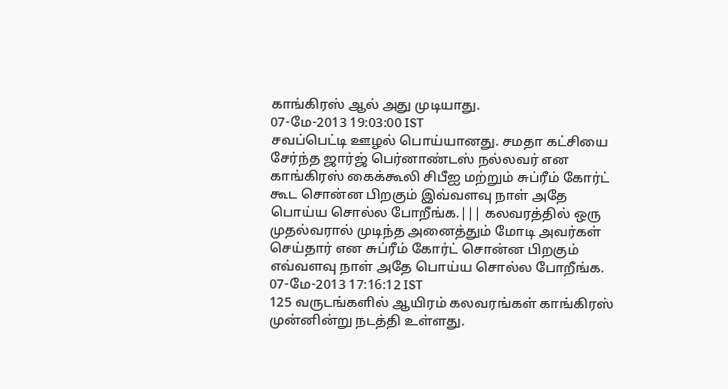காங்கிரஸ் ஆல் அது முடியாது.
07-மே-2013 19:03:00 IST
சவப்பெட்டி ஊழல் பொய்யானது. சமதா கட்சியை சேர்ந்த ஜார்ஜ் பெர்னாண்டஸ் நல்லவர் என காங்கிரஸ் கைக்கூலி சிபீஐ மற்றும் சுப்ரீம் கோர்ட் கூட சொன்ன பிறகும் இவ்வளவு நாள் அதே பொய்ய சொல்ல போறீங்க.||| கலவரத்தில் ஒரு முதல்வரால் முடிந்த அனைத்தும் மோடி அவர்கள் செய்தார் என சுப்ரீம் கோர்ட் சொன்ன பிறகும் எவ்வளவு நாள் அதே பொய்ய சொல்ல போறீங்க.
07-மே-2013 17:16:12 IST
125 வருடங்களில் ஆயிரம் கலவரங்கள் காங்கிரஸ் முன்னின்று நடத்தி உள்ளது.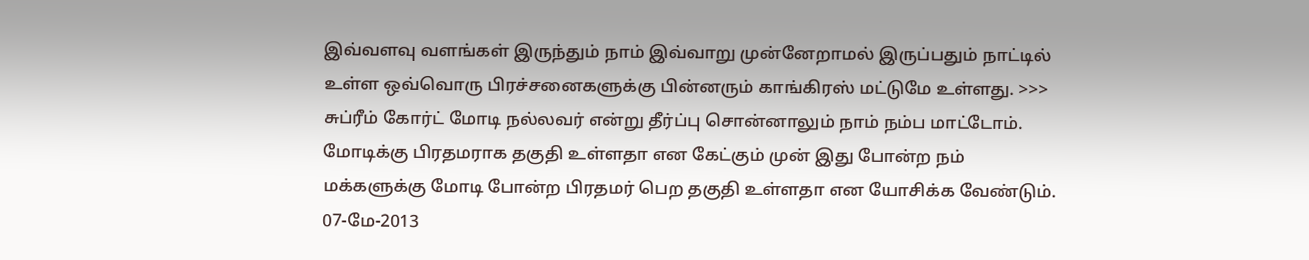இவ்வளவு வளங்கள் இருந்தும் நாம் இவ்வாறு முன்னேறாமல் இருப்பதும் நாட்டில் உள்ள ஒவ்வொரு பிரச்சனைகளுக்கு பின்னரும் காங்கிரஸ் மட்டுமே உள்ளது. >>> சுப்ரீம் கோர்ட் மோடி நல்லவர் என்று தீர்ப்பு சொன்னாலும் நாம் நம்ப மாட்டோம். மோடிக்கு பிரதமராக தகுதி உள்ளதா என கேட்கும் முன் இது போன்ற நம் மக்களுக்கு மோடி போன்ற பிரதமர் பெற தகுதி உள்ளதா என யோசிக்க வேண்டும்.
07-மே-2013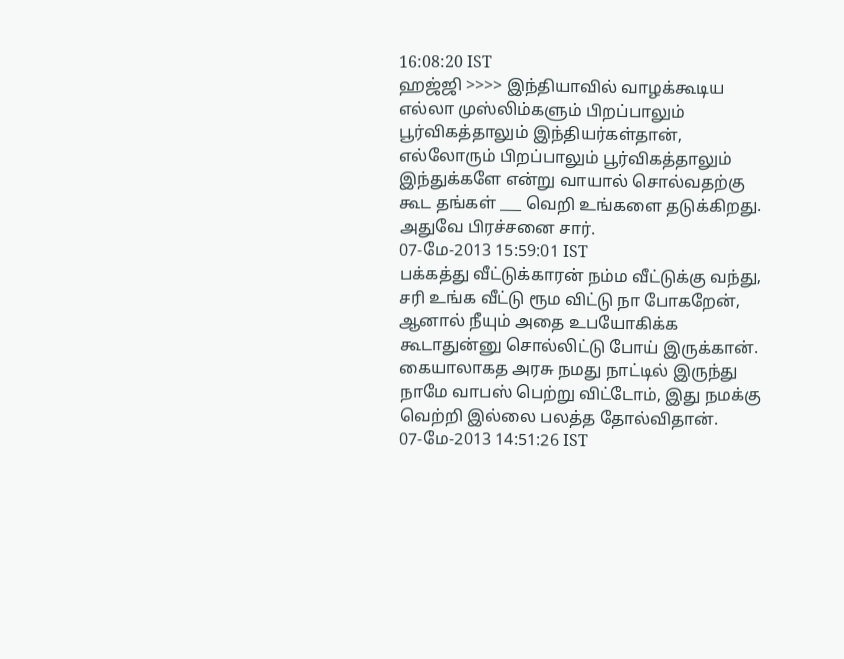16:08:20 IST
ஹஜ்ஜி >>>> இந்தியாவில் வாழக்கூடிய எல்லா முஸ்லிம்களும் பிறப்பாலும் பூர்விகத்தாலும் இந்தியர்கள்தான்,
எல்லோரும் பிறப்பாலும் பூர்விகத்தாலும் இந்துக்களே என்று வாயால் சொல்வதற்கு கூட தங்கள் ___ வெறி உங்களை தடுக்கிறது. அதுவே பிரச்சனை சார்.
07-மே-2013 15:59:01 IST
பக்கத்து வீட்டுக்காரன் நம்ம வீட்டுக்கு வந்து, சரி உங்க வீட்டு ரூம விட்டு நா போகறேன், ஆனால் நீயும் அதை உபயோகிக்க கூடாதுன்னு சொல்லிட்டு போய் இருக்கான். கையாலாகத அரசு நமது நாட்டில் இருந்து நாமே வாபஸ் பெற்று விட்டோம், இது நமக்கு வெற்றி இல்லை பலத்த தோல்விதான்.
07-மே-2013 14:51:26 IST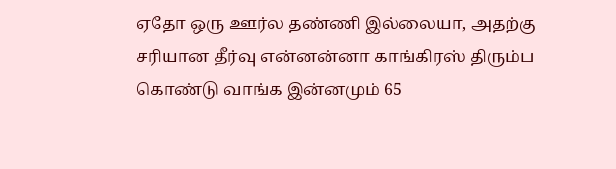ஏதோ ஒரு ஊர்ல தண்ணி இல்லையா, அதற்கு சரியான தீர்வு என்னன்னா காங்கிரஸ் திரும்ப கொண்டு வாங்க இன்னமும் 65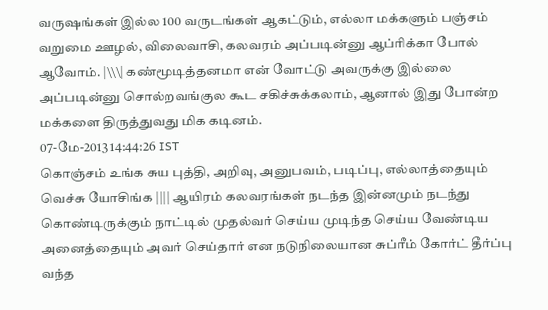வருஷங்கள் இல்ல 100 வருடங்கள் ஆகட்டும், எல்லா மக்களும் பஞ்சம் வறுமை ஊழல், விலைவாசி, கலவரம் அப்படின்னு ஆப்ரிக்கா போல் ஆவோம். |\\\| கண்மூடித்தனமா என் வோட்டு அவருக்கு இல்லை அப்படின்னு சொல்றவங்குல கூட சகிச்சுக்கலாம், ஆனால் இது போன்ற மக்களை திருத்துவது மிக கடினம்.
07-மே-2013 14:44:26 IST
கொஞ்சம் உங்க சுய புத்தி, அறிவு, அனுபவம், படிப்பு, எல்லாத்தையும் வெச்சு யோசிங்க |||| ஆயிரம் கலவரங்கள் நடந்த இன்னமும் நடந்து கொண்டிருக்கும் நாட்டில் முதல்வர் செய்ய முடிந்த செய்ய வேண்டிய அனைத்தையும் அவர் செய்தார் என நடுநிலையான சுப்ரீம் கோர்ட் தீர்ப்பு வந்த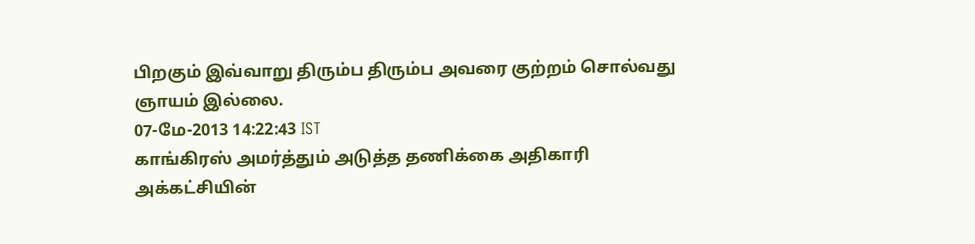பிறகும் இவ்வாறு திரும்ப திரும்ப அவரை குற்றம் சொல்வது ஞாயம் இல்லை.
07-மே-2013 14:22:43 IST
காங்கிரஸ் அமர்த்தும் அடுத்த தணிக்கை அதிகாரி அக்கட்சியின்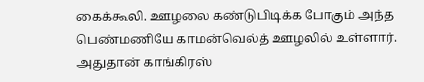கைக்கூலி. ஊழலை கண்டுபிடிக்க போகும் அந்த பெண்மணியே காமன்வெல்த் ஊழலில் உள்ளார். அதுதான் காங்கிரஸ்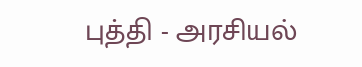புத்தி - அரசியல்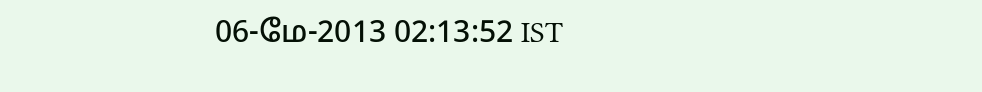06-மே-2013 02:13:52 IST